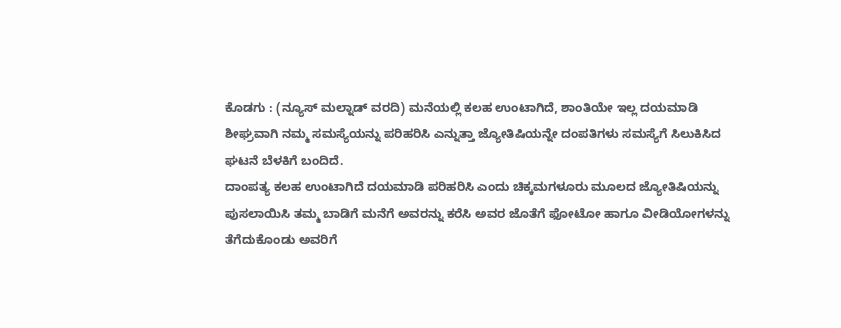ಕೊಡಗು : (ನ್ಯೂಸ್ ಮಲ್ನಾಡ್ ವರದಿ) ಮನೆಯಲ್ಲಿ ಕಲಹ ಉಂಟಾಗಿದೆ, ಶಾಂತಿಯೇ ಇಲ್ಲ ದಯಮಾಡಿ ಶೀಘ್ರವಾಗಿ ನಮ್ಮ ಸಮಸ್ಯೆಯನ್ನು ಪರಿಹರಿಸಿ ಎನ್ನುತ್ತಾ ಜ್ಯೋತಿಷಿಯನ್ನೇ ದಂಪತಿಗಳು ಸಮಸ್ಯೆಗೆ ಸಿಲುಕಿಸಿದ ಘಟನೆ ಬೆಳಕಿಗೆ ಬಂದಿದೆ.
ದಾಂಪತ್ಯ ಕಲಹ ಉಂಟಾಗಿದೆ ದಯಮಾಡಿ ಪರಿಹರಿಸಿ ಎಂದು ಚಿಕ್ಕಮಗಳೂರು ಮೂಲದ ಜ್ಯೋತಿಷಿಯನ್ನು ಪುಸಲಾಯಿಸಿ ತಮ್ಮ ಬಾಡಿಗೆ ಮನೆಗೆ ಅವರನ್ನು ಕರೆಸಿ ಅವರ ಜೊತೆಗೆ ಫೋಟೋ ಹಾಗೂ ವೀಡಿಯೋಗಳನ್ನು ತೆಗೆದುಕೊಂಡು ಅವರಿಗೆ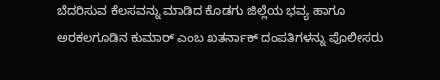ಬೆದರಿಸುವ ಕೆಲಸವನ್ನು ಮಾಡಿದ ಕೊಡಗು ಜಿಲ್ಲೆಯ ಭವ್ಯ ಹಾಗೂ ಅರಕಲಗೂಡಿನ ಕುಮಾರ್ ಎಂಬ ಖತರ್ನಾಕ್ ದಂಪತಿಗಳನ್ನು ಪೊಲೀಸರು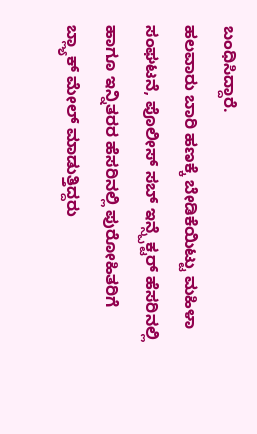ಬಂಧಿಸಿದ್ದಾರೆ.
ಹಲವಾರು ಬಾರಿ ಹಣಕ್ಕೆ ಬೇಡಿಕೆಯಿಟ್ಟು ಮಹಿಳಾ ಸಂಘಟನೆ, ಪೊಲೀಸ್ ಸಬ್ ಇನ್ಸ್ಪೆಕ್ಟರ್ ಹೆಸರಿನಲ್ಲಿ ಹಾಗೂ ಇನ್ನಿತರರ ಹೆಸರಿನಲ್ಲಿ ಪುರೋಹಿತರಿಗೆ ಬ್ಲ್ಯಾಕ್ ಮೇಲ್ ಮಾಡುತ್ತಿದ್ದರು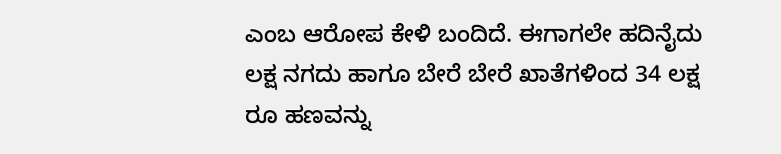ಎಂಬ ಆರೋಪ ಕೇಳಿ ಬಂದಿದೆ. ಈಗಾಗಲೇ ಹದಿನೈದು ಲಕ್ಷ ನಗದು ಹಾಗೂ ಬೇರೆ ಬೇರೆ ಖಾತೆಗಳಿಂದ 34 ಲಕ್ಷ ರೂ ಹಣವನ್ನು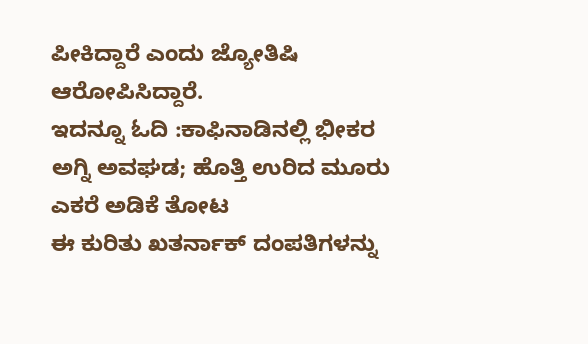ಪೀಕಿದ್ದಾರೆ ಎಂದು ಜ್ಯೋತಿಷಿ ಆರೋಪಿಸಿದ್ದಾರೆ.
ಇದನ್ನೂ ಓದಿ :ಕಾಫಿನಾಡಿನಲ್ಲಿ ಭೀಕರ ಅಗ್ನಿ ಅವಘಡ; ಹೊತ್ತಿ ಉರಿದ ಮೂರು ಎಕರೆ ಅಡಿಕೆ ತೋಟ
ಈ ಕುರಿತು ಖತರ್ನಾಕ್ ದಂಪತಿಗಳನ್ನು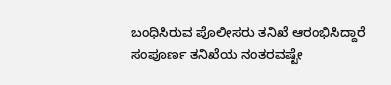ಬಂಧಿಸಿರುವ ಪೊಲೀಸರು ತನಿಖೆ ಆರಂಭಿಸಿದ್ದಾರೆ ಸಂಪೂರ್ಣ ತನಿಖೆಯ ನಂತರವಷ್ಟೇ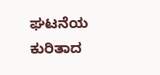ಘಟನೆಯ ಕುರಿತಾದ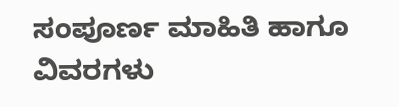ಸಂಪೂರ್ಣ ಮಾಹಿತಿ ಹಾಗೂ ವಿವರಗಳು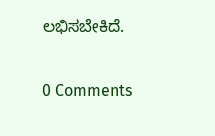ಲಭಿಸಬೇಕಿದೆ.

0 Comments